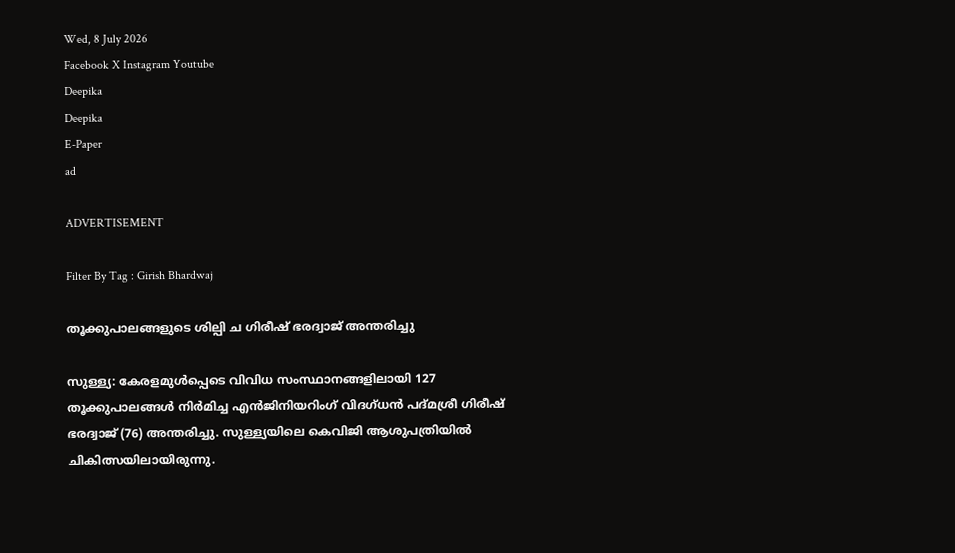Wed, 8 July 2026
Facebook X Instagram Youtube
Deepika
Deepika
E-Paper
ad

ADVERTISEMENT

Filter By Tag : Girish Bhardwaj

തൂക്കുപാലങ്ങളുടെ ശില്പി ച ഗിരീഷ് ഭരദ്വാജ് അന്തരിച്ചു

സുള്ള്യ: കേരളമുൾപ്പെടെ വിവിധ സംസ്ഥാനങ്ങളിലായി 127 തൂക്കുപാലങ്ങൾ നിർമിച്ച എൻജിനിയറിംഗ് വിദഗ്ധൻ പദ്മശ്രീ ഗിരീഷ് ഭരദ്വാജ് (76) അന്തരിച്ചു. സുള്ള്യയിലെ കെവിജി ആശുപത്രിയിൽ ചികിത്സയിലായിരുന്നു.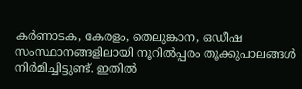കർണാടക, കേരളം, തെലുങ്കാന, ഒഡീഷ സംസ്ഥാനങ്ങളിലായി നൂറിൽപ്പരം തൂക്കുപാലങ്ങൾ നിർമിച്ചിട്ടുണ്ട്. ഇതിൽ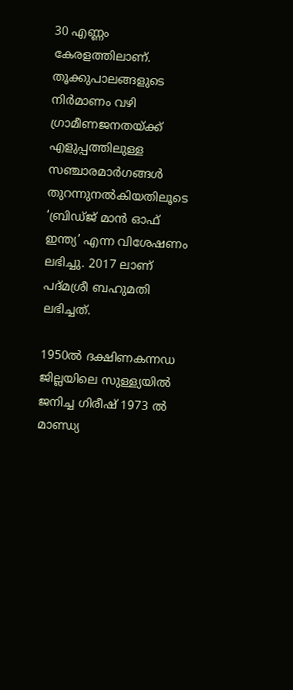30 എണ്ണം കേരളത്തിലാണ്. തൂക്കുപാലങ്ങളുടെ നിർമാണം വഴി ഗ്രാമീണജനതയ്ക്ക് എളുപ്പത്തിലുള്ള സഞ്ചാരമാർഗങ്ങൾ തുറന്നുനൽകിയതിലൂടെ ‘ബ്രിഡ്ജ് മാൻ ഓഫ് ഇന്ത്യ’ എന്ന വിശേഷണം ലഭിച്ചു. 2017 ലാണ് പദ്മശ്രീ ബഹുമതി ലഭിച്ചത്.

1950ൽ ദക്ഷിണകന്നഡ ജില്ലയിലെ സുള്ള്യയിൽ ജനിച്ച ഗിരീഷ് 1973 ൽ മാണ്ഡ്യ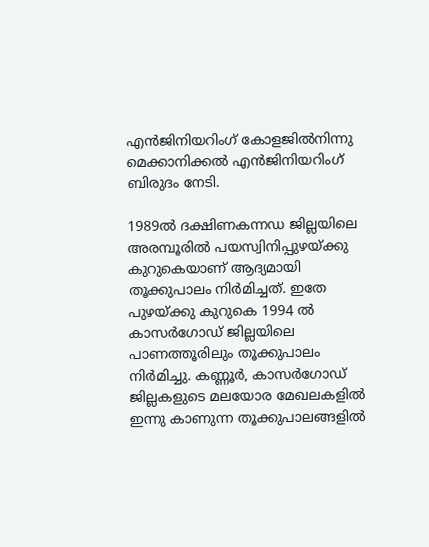എൻജിനിയറിംഗ് കോളജിൽനിന്നു മെക്കാനിക്കൽ എൻജിനിയറിംഗ് ബിരുദം നേടി.

1989ൽ ദക്ഷിണകന്നഡ ജില്ലയിലെ അരമ്പൂരിൽ പയസ്വിനിപ്പുഴയ്ക്കു കുറുകെയാണ് ആദ്യമായി തൂക്കുപാലം നിർമിച്ചത്. ഇതേ പുഴയ്ക്കു കുറുകെ 1994 ൽ കാസർഗോഡ് ജില്ലയിലെ പാണത്തൂരിലും തൂക്കുപാലം നിർമിച്ചു. കണ്ണൂർ, കാസർഗോഡ് ജില്ലകളുടെ മലയോര മേഖലകളിൽ ഇന്നു കാണുന്ന തൂക്കുപാലങ്ങളിൽ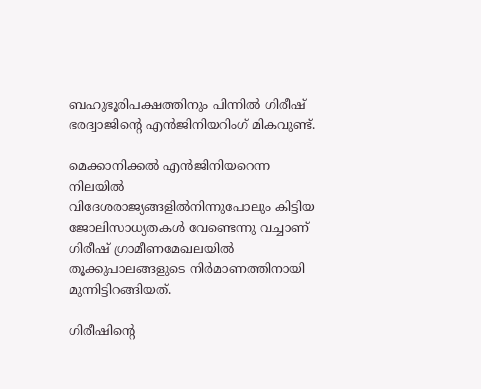ബഹുഭൂരിപക്ഷത്തിനും പിന്നിൽ ഗിരീഷ് ഭരദ്വാജിന്‍റെ എൻജിനിയറിംഗ് മികവുണ്ട്.

മെക്കാനിക്കൽ എൻജിനിയറെന്ന നിലയിൽ വിദേശരാജ്യങ്ങളിൽനിന്നുപോലും കിട്ടിയ ജോലിസാധ്യതകൾ വേണ്ടെന്നു വച്ചാണ് ഗിരീഷ് ഗ്രാമീണമേഖലയിൽ തൂക്കുപാലങ്ങളുടെ നിർമാണത്തിനായി മുന്നിട്ടിറങ്ങിയത്.

ഗിരീഷിന്‍റെ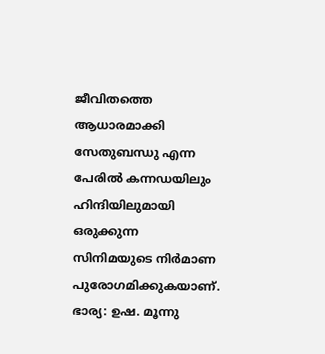ജീവിതത്തെ ആധാരമാക്കി സേതുബന്ധു എന്ന പേരിൽ കന്നഡയിലും ഹിന്ദിയിലുമായി ഒരുക്കുന്ന സിനിമയുടെ നിർമാണ പുരോഗമിക്കുകയാണ്. ഭാര്യ: ഉഷ. മൂന്നു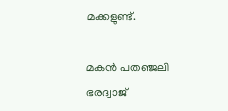മക്കളുണ്ട്.

മകൻ പതഞ്ജലി ഭരദ്വാജ്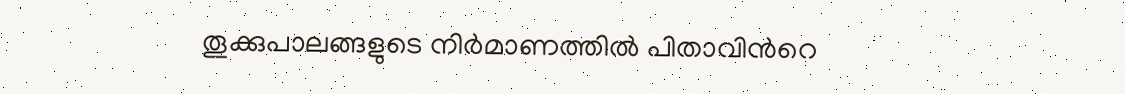തൂക്കുപാലങ്ങളുടെ നിർമാണത്തിൽ പിതാവിന്‍റെ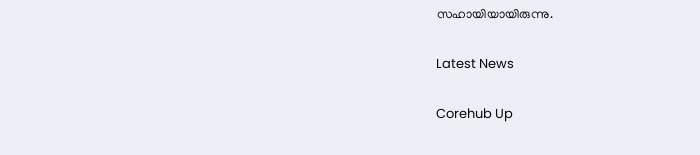സഹായിയായിരുന്നു.

Latest News

Corehub Up